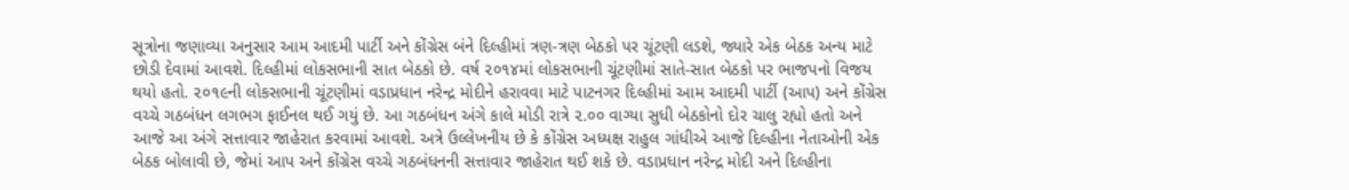સૂત્રોના જણાવ્યા અનુસાર આમ આદમી પાર્ટી અને કોંગ્રેસ બંને દિલ્હીમાં ત્રણ-ત્રણ બેઠકો પર ચૂંટણી લડશે, જ્યારે એક બેઠક અન્ય માટે છોડી દેવામાં આવશે. દિલ્હીમાં લોકસભાની સાત બેઠકો છે. વર્ષ ૨૦૧૪માં લોકસભાની ચૂંટણીમાં સાતે-સાત બેઠકો પર ભાજપનો વિજય થયો હતો. ૨૦૧૯ની લોકસભાની ચૂંટણીમાં વડાપ્રધાન નરેન્દ્ર મોદીને હરાવવા માટે પાટનગર દિલ્હીમાં આમ આદમી પાર્ટી (આપ) અને કોંગ્રેસ વચ્ચે ગઠબંધન લગભગ ફાઈનલ થઈ ગયું છે. આ ગઠબંધન અંગે કાલે મોડી રાત્રે ૨.૦૦ વાગ્યા સુધી બેઠકોનો દોર ચાલુ રહ્યો હતો અને આજે આ અંગે સત્તાવાર જાહેરાત કરવામાં આવશે. અત્રે ઉલ્લેખનીય છે કે કોંગ્રેસ અધ્યક્ષ રાહુલ ગાંધીએ આજે દિલ્હીના નેતાઓની એક બેઠક બોલાવી છે, જેમાં આપ અને કોંગ્રેસ વચ્ચે ગઠબંધનની સત્તાવાર જાહેરાત થઈ શકે છે. વડાપ્રધાન નરેન્દ્ર મોદી અને દિલ્હીના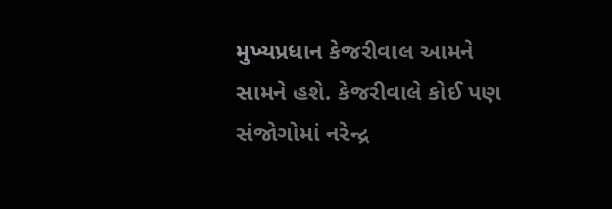મુખ્યપ્રધાન કેજરીવાલ આમને સામને હશે. કેજરીવાલે કોઈ પણ સંજોગોમાં નરેન્દ્ર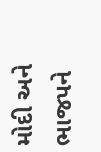મોદી અને ભાજપને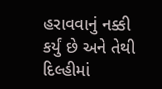હરાવવાનું નક્કી કર્યું છે અને તેથી દિલ્હીમાં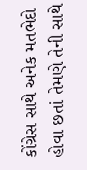કોંગ્રેસ સાથે અનેક મતભેદો હોવા છતાં તેમણે તેની સાથે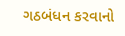ગઠબંધન કરવાનો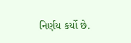નિર્ણય કર્યો છે.